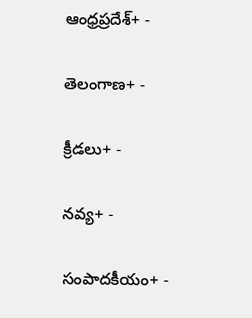ఆంధ్రప్రదేశ్+ -

తెలంగాణ+ -

క్రీడలు+ -

నవ్య+ -

సంపాదకీయం+ -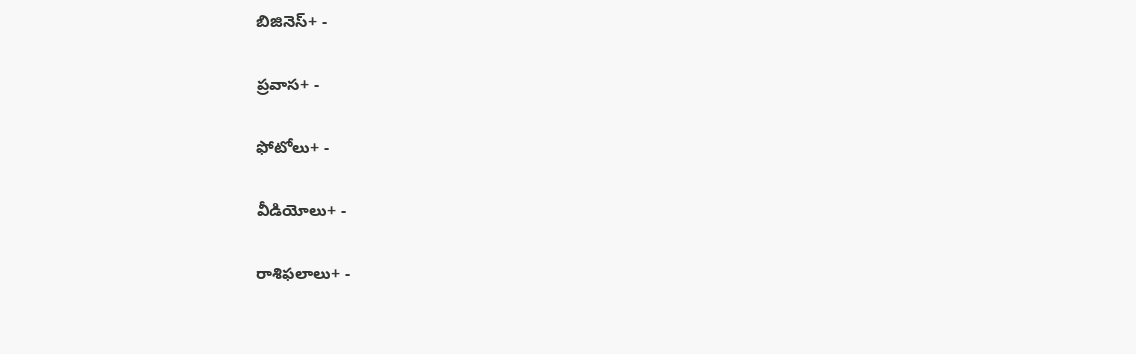బిజినెస్+ -

ప్రవాస+ -

ఫోటోలు+ -

వీడియోలు+ -

రాశిఫలాలు+ -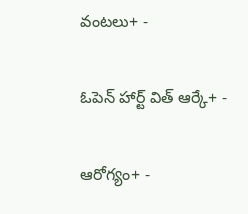వంటలు+ -

ఓపెన్ హార్ట్ విత్ ఆర్కే+ -

ఆరోగ్యం+ -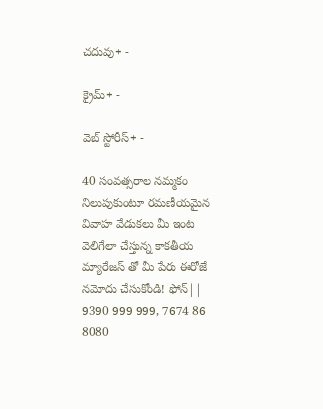చదువు+ -

క్రైమ్+ -

వెబ్ స్టోరీస్+ -

40 సంవత్సరాల నమ్మకం నిలుపుకుంటూ రమణీయమైన వివాహ వేడుకలు మీ ఇంట వెలిగేలా చేస్తున్న కాకతీయ మ్యారేజస్ తో మీ పేరు ఈరోజే నమోదు చేసుకోండి! ఫోన్|| 9390 999 999, 7674 86 8080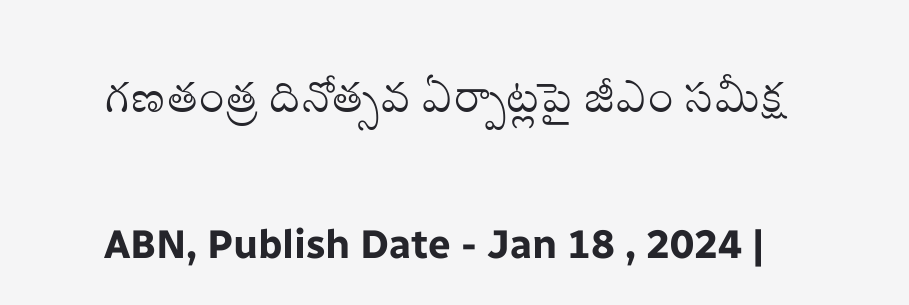గణతంత్ర దినోత్సవ ఏర్పాట్లపై జీఎం సమీక్ష

ABN, Publish Date - Jan 18 , 2024 |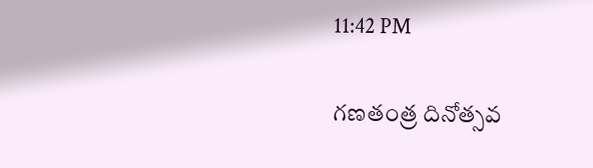11:42 PM

గణతంత్ర దినోత్సవ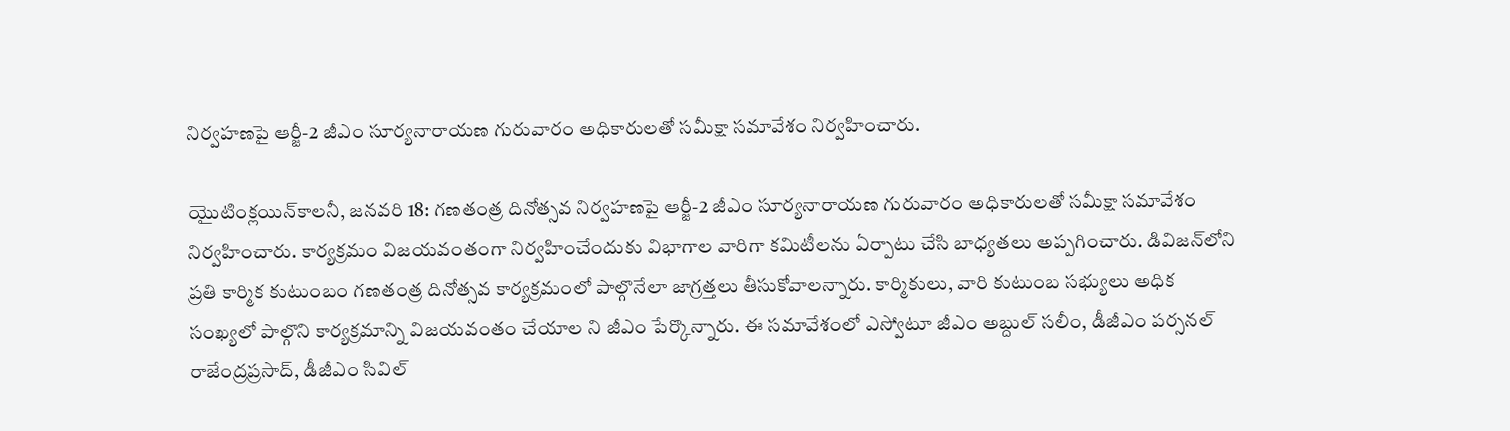నిర్వహణపై ఆర్జీ-2 జీఎం సూర్యనారాయణ గురువారం అధికారులతో సమీక్షా సమావేశం నిర్వహించారు.

యైుటింక్లయిన్‌కాలనీ, జనవరి 18: గణతంత్ర దినోత్సవ నిర్వహణపై ఆర్జీ-2 జీఎం సూర్యనారాయణ గురువారం అధికారులతో సమీక్షా సమావేశం నిర్వహించారు. కార్యక్రమం విజయవంతంగా నిర్వహించేందుకు విభాగాల వారిగా కమిటీలను ఏర్పాటు చేసి బాధ్యతలు అప్పగించారు. డివిజన్‌లోని ప్రతి కార్మిక కుటుంబం గణతంత్ర దినోత్సవ కార్యక్రమంలో పాల్గొనేలా జాగ్రత్తలు తీసుకోవాలన్నారు. కార్మికులు, వారి కుటుంబ సభ్యులు అధిక సంఖ్యలో పాల్గొని కార్యక్రమాన్ని విజయవంతం చేయాల ని జీఎం పేర్కొన్నారు. ఈ సమావేశంలో ఎస్వోటూ జీఎం అబ్దుల్‌ సలీం, డీజీఎం పర్సనల్‌ రాజేంద్రప్రసాద్‌, డీజీఎం సివిల్‌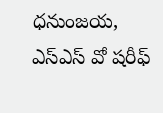ధనుంజయ, ఎస్‌ఎస్‌ వో షరీఫ్‌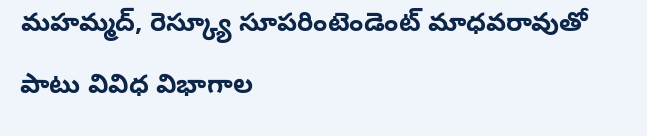మహమ్మద్‌, రెస్క్యూ సూపరింటెండెంట్‌ మాధవరావుతో పాటు వివిధ విభాగాల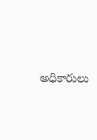అధికారులు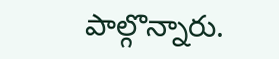పాల్గొన్నారు.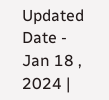Updated Date - Jan 18 , 2024 |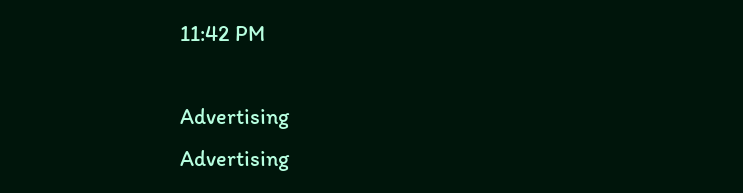11:42 PM

Advertising
Advertising